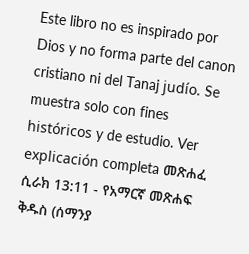Este libro no es inspirado por Dios y no forma parte del canon cristiano ni del Tanaj judío. Se muestra solo con fines históricos y de estudio. Ver explicación completa መጽሐፈ ሲራክ 13:11 - የአማርኛ መጽሐፍ ቅዱስ (ሰማንያ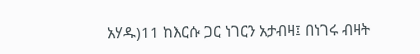አሃዱ)11 ከእርሱ ጋር ነገርን አታብዛ፤ በነገሩ ብዛት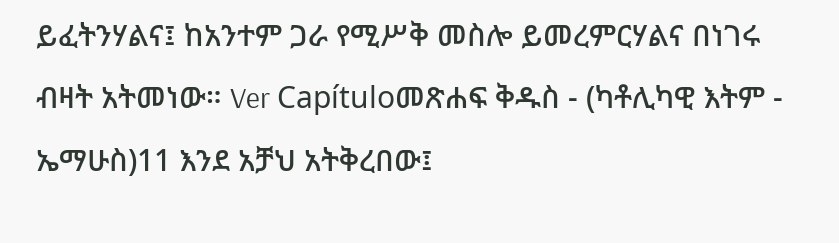ይፈትንሃልና፤ ከአንተም ጋራ የሚሥቅ መስሎ ይመረምርሃልና በነገሩ ብዛት አትመነው። Ver Capítuloመጽሐፍ ቅዱስ - (ካቶሊካዊ እትም - ኤማሁስ)11 እንደ አቻህ አትቅረበው፤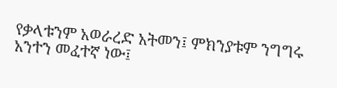የቃላቱንም አወራረድ አትመን፤ ምክንያቱም ንግግሩ አንተን መፈተኛ ነው፤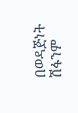በወዳጅነት ሽፋንም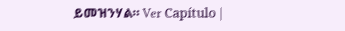ይመዝንሃል። Ver Capítulo |